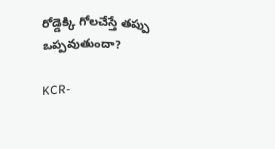రోడ్డెక్కి గోలచేస్తే తప్పు ఒప్పవుతుందా?

KCR-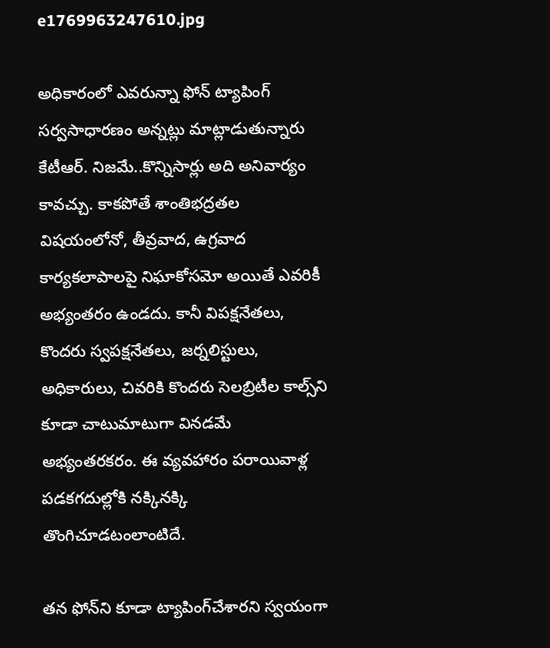e1769963247610.jpg

అధికారంలో ఎవరున్నా ఫోన్‌ ట్యాపింగ్‌ సర్వసాధారణం అన్నట్లు మాట్లాడుతున్నారు కేటీఆర్‌. నిజమే..కొన్నిసార్లు అది అనివార్యం కావచ్చు. కాకపోతే శాంతిభద్రతల విషయంలోనో, తీవ్రవాద, ఉగ్రవాద కార్యకలాపాలపై నిఘాకోసమో అయితే ఎవరికీ అభ్యంతరం ఉండదు. కానీ విపక్షనేతలు, కొందరు స్వపక్షనేతలు, జర్నలిస్టులు, అధికారులు, చివరికి కొందరు సెలబ్రిటీల కాల్స్‌ని కూడా చాటుమాటుగా వినడమే అభ్యంతరకరం. ఈ వ్యవహారం పరాయివాళ్ల పడకగదుల్లోకి నక్కినక్కి తొంగిచూడటంలాంటిదే.

తన ఫోన్‌ని కూడా ట్యాపింగ్‌చేశారని స్వయంగా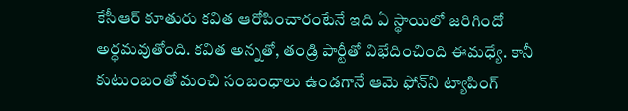కేసీఆర్‌ కూతురు కవిత ఆరోపించారంటేనే ఇది ఏ స్థాయిలో జరిగిందో అర్ధమవుతోంది. కవిత అన్నతో, తండ్రి పార్టీతో విభేదించింది ఈమధ్యే. కానీ కుటుంబంతో మంచి సంబంధాలు ఉండగానే ఆమె ఫోన్‌ని ట్యాపింగ్‌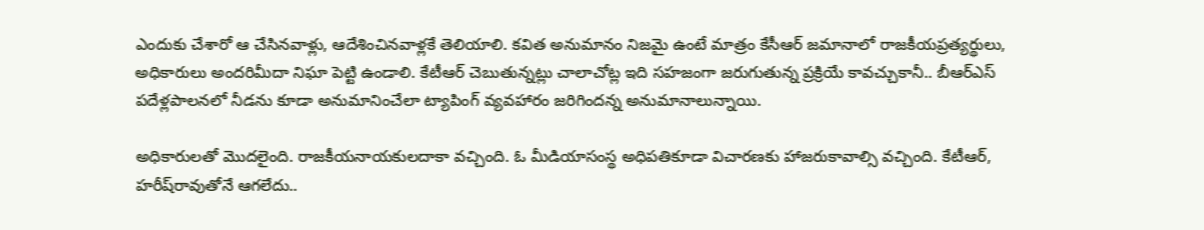ఎందుకు చేశారో ఆ చేసినవాళ్లు, ఆదేశించినవాళ్లకే తెలియాలి. కవిత అనుమానం నిజమై ఉంటే మాత్రం కేసీఆర్‌ జమానాలో రాజకీయప్రత్యర్థులు, అధికారులు అందరిమీదా నిఘా పెట్టి ఉండాలి. కేటీఆర్‌ చెబుతున్నట్లు చాలాచోట్ల ఇది సహజంగా జరుగుతున్న ప్రక్రియే కావచ్చుకానీ.. బీఆర్‌ఎస్‌ పదేళ్లపాలనలో నీడను కూడా అనుమానించేలా ట్యాపింగ్‌ వ్యవహారం జరిగిందన్న అనుమానాలున్నాయి.

అధికారులతో మొదలైంది. రాజకీయనాయకులదాకా వచ్చింది. ఓ మీడియాసంస్థ అధిపతికూడా విచారణకు హాజరుకావాల్సి వచ్చింది. కేటీఆర్‌, హరీష్‌రావుతోనే ఆగలేదు..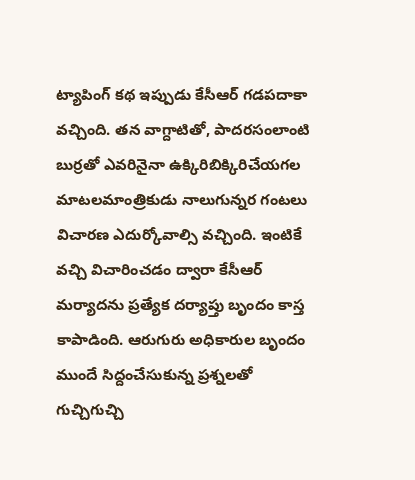ట్యాపింగ్‌ కథ ఇప్పుడు కేసీఆర్‌ గడపదాకా వచ్చింది. తన వాగ్దాటితో, పాదరసంలాంటి బుర్రతో ఎవరినైనా ఉక్కిరిబిక్కిరిచేయగల మాటలమాంత్రికుడు నాలుగున్నర గంటలు విచారణ ఎదుర్కోవాల్సి వచ్చింది. ఇంటికే వచ్చి విచారించడం ద్వారా కేసీఆర్‌ మర్యాదను ప్రత్యేక దర్యాప్తు బృందం కాస్త కాపాడింది. ఆరుగురు అధికారుల బృందం ముందే సిద్దంచేసుకున్న ప్రశ్నలతో గుచ్చిగుచ్చి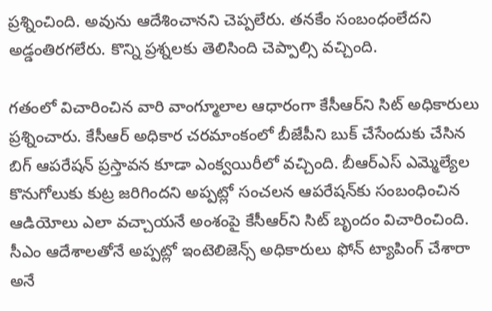ప్రశ్నించింది. అవును ఆదేశించానని చెప్పలేరు. తనకేం సంబంధంలేదని అడ్డంతిరగలేరు. కొన్ని ప్రశ్నలకు తెలిసింది చెప్పాల్సి వచ్చింది.

గతంలో విచారించిన వారి వాంగ్మూలాల ఆధారంగా కేసీఆర్‌ని సిట్‌ అధికారులు ప్రశ్నించారు. కేసీఆర్‌ అధికార చరమాంకంలో బీజేపీని బుక్‌ చేసేందుకు చేసిన బిగ్‌ ఆపరేషన్‌ ప్రస్తావన కూడా ఎంక్వయిరీలో వచ్చింది. బీఆర్ఎస్ ఎమ్మెల్యేల కొనుగోలుకు కుట్ర జరిగిందని అప్పట్లో సంచలన ఆపరేషన్‌కు సంబంధించిన ఆడియోలు ఎలా వచ్చాయనే అంశంపై కేసీఆర్‌ని సిట్‌ బృందం విచారించింది. సీఎం ఆదేశాలతోనే అప్పట్లో ఇంటెలిజెన్స్‌ అధికారులు ఫోన్‌ ట్యాపింగ్‌ చేశారా అనే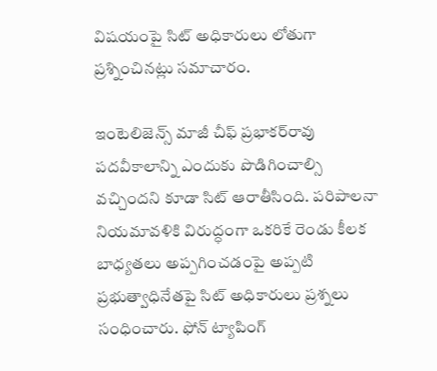విషయంపై సిట్ అధికారులు లోతుగా ప్రశ్నించినట్లు సమాచారం.

ఇంటెలిజెన్స్ మాజీ చీఫ్ ప్రభాకర్‌రావు పదవీకాలాన్ని ఎందుకు పొడిగించాల్సి వచ్చిందని కూడా సిట్‌ ఆరాతీసింది. పరిపాలనా నియమావళికి విరుద్ధంగా ఒకరికే రెండు కీలక బాధ్యతలు అప్పగించడంపై అప్పటి ప్రభుత్వాధినేతపై సిట్ అధికారులు ప్రశ్నలు సంధించారు. ఫోన్ ట్యాపింగ్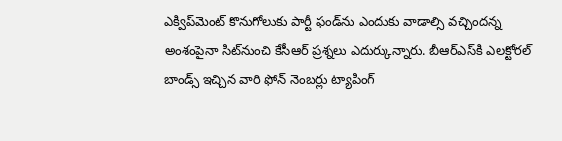ఎక్విప్‌మెంట్‌ కొనుగోలుకు పార్టీ ఫండ్‌ను ఎందుకు వాడాల్సి వచ్చిందన్న అంశంపైనా సిట్‌నుంచి కేసీఆర్‌ ప్రశ్నలు ఎదుర్కున్నారు. బీఆర్‌ఎస్‌కి ఎలక్టోరల్ బాండ్స్ ఇచ్చిన వారి ఫోన్ నెంబర్లు ట్యాపింగ్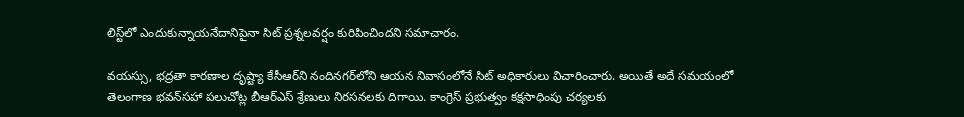లిస్ట్‌లో ఎందుకున్నాయనేదానిపైనా సిట్‌ ప్రశ్నలవర్షం కురిపించిందని సమాచారం.

వయస్సు, భద్రతా కారణాల దృష్ట్యా కేసీఆర్‌ని నందినగర్‌లోని ఆయన నివాసంలోనే సిట్ అధికారులు విచారించారు. అయితే అదే సమయంలో తెలంగాణ భవన్‌సహా పలుచోట్ల బీఆర్‌ఎస్‌ శ్రేణులు నిరసనలకు దిగాయి. కాంగ్రెస్‌ ప్రభుత్వం కక్షసాధింపు చర్యలకు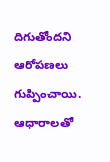దిగుతోందని ఆరోపణలు గుప్పించాయి. ఆధారాలతో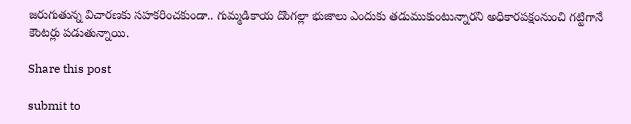జరుగుతున్న విచారణకు సహకరించకుండా.. గుమ్మడికాయ దొంగల్లా భుజాలు ఎందుకు తడుముకుంటున్నారని అధికారపక్షంనుంచి గట్టిగానే కౌంటర్లు పడుతున్నాయి.

Share this post

submit to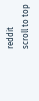reddit
scroll to top